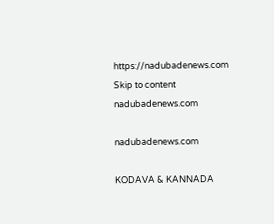https://nadubadenews.com
Skip to content
nadubadenews.com

nadubadenews.com

KODAVA & KANNADA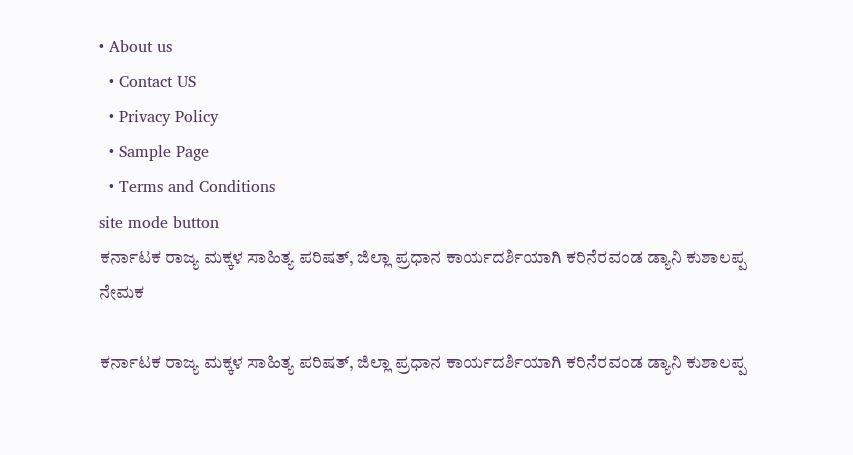• About us
  • Contact US
  • Privacy Policy
  • Sample Page
  • Terms and Conditions
site mode button
ಕರ್ನಾಟಕ ರಾಜ್ಯ ಮಕ್ಕಳ ಸಾಹಿತ್ಯ ಪರಿಷತ್‌, ಜಿಲ್ಲಾ ಪ್ರಧಾನ ಕಾರ್ಯದರ್ಶಿಯಾಗಿ ಕರಿನೆರವಂಡ ಡ್ಯಾನಿ ಕುಶಾಲಪ್ಪ ನೇಮಕ

ಕರ್ನಾಟಕ ರಾಜ್ಯ ಮಕ್ಕಳ ಸಾಹಿತ್ಯ ಪರಿಷತ್‌, ಜಿಲ್ಲಾ ಪ್ರಧಾನ ಕಾರ್ಯದರ್ಶಿಯಾಗಿ ಕರಿನೆರವಂಡ ಡ್ಯಾನಿ ಕುಶಾಲಪ್ಪ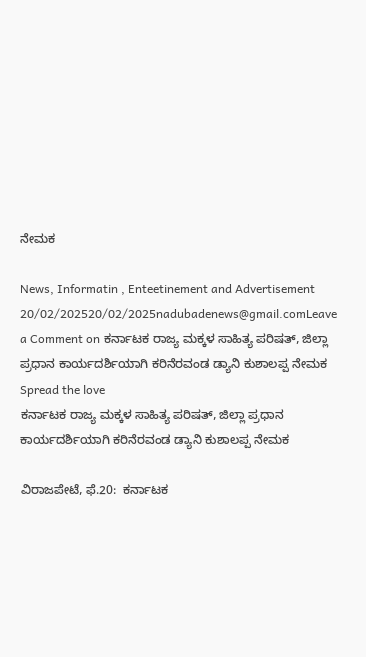ನೇಮಕ

News, Informatin , Enteetinement and Advertisement
20/02/202520/02/2025nadubadenews@gmail.comLeave a Comment on ಕರ್ನಾಟಕ ರಾಜ್ಯ ಮಕ್ಕಳ ಸಾಹಿತ್ಯ ಪರಿಷತ್‌, ಜಿಲ್ಲಾ ಪ್ರಧಾನ ಕಾರ್ಯದರ್ಶಿಯಾಗಿ ಕರಿನೆರವಂಡ ಡ್ಯಾನಿ ಕುಶಾಲಪ್ಪ ನೇಮಕ
Spread the love
ಕರ್ನಾಟಕ ರಾಜ್ಯ ಮಕ್ಕಳ ಸಾಹಿತ್ಯ ಪರಿಷತ್‌, ಜಿಲ್ಲಾ ಪ್ರಧಾನ ಕಾರ್ಯದರ್ಶಿಯಾಗಿ ಕರಿನೆರವಂಡ ಡ್ಯಾನಿ ಕುಶಾಲಪ್ಪ ನೇಮಕ

ವಿರಾಜಪೇಟೆ, ಫೆ.20:  ಕರ್ನಾಟಕ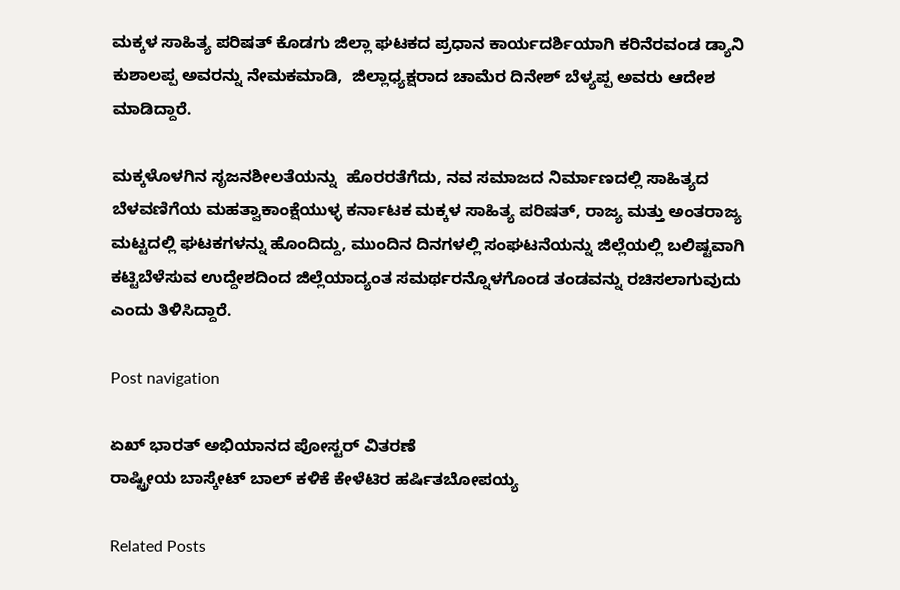ಮಕ್ಕಳ ಸಾಹಿತ್ಯ ಪರಿಷತ್‌ ಕೊಡಗು ಜಿಲ್ಲಾ ಘಟಕದ ಪ್ರಧಾನ ಕಾರ್ಯದರ್ಶಿಯಾಗಿ ಕರಿನೆರವಂಡ ಡ್ಯಾನಿ ಕುಶಾಲಪ್ಪ ಅವರನ್ನು ನೇಮಕಮಾಡಿ,  ಜಿಲ್ಲಾಧ್ಯಕ್ಷರಾದ ಚಾಮೆರ ದಿನೇಶ್‌ ಬೆಳ್ಯಪ್ಪ ಅವರು ಆದೇಶ ಮಾಡಿದ್ದಾರೆ.

ಮಕ್ಕಳೊಳಗಿನ ಸೃಜನಶೀಲತೆಯನ್ನು  ಹೊರರತೆಗೆದು, ನವ ಸಮಾಜದ ನಿರ್ಮಾಣದಲ್ಲಿ ಸಾಹಿತ್ಯದ ಬೆಳವಣಿಗೆಯ ಮಹತ್ವಾಕಾಂಕ್ಷೆಯುಳ್ಳ ಕರ್ನಾಟಕ ಮಕ್ಕಳ ಸಾಹಿತ್ಯ ಪರಿಷತ್‌, ರಾಜ್ಯ ಮತ್ತು ಅಂತರಾಜ್ಯ ಮಟ್ಟದಲ್ಲಿ ಘಟಕಗಳನ್ನು ಹೊಂದಿದ್ದು, ಮುಂದಿನ ದಿನಗಳಲ್ಲಿ ಸಂಘಟನೆಯನ್ನು ಜಿಲ್ಲೆಯಲ್ಲಿ ಬಲಿಷ್ಟವಾಗಿ ಕಟ್ಟಿಬೆಳೆಸುವ ಉದ್ದೇಶದಿಂದ ಜಿಲ್ಲೆಯಾದ್ಯಂತ ಸಮರ್ಥರನ್ನೊಳಗೊಂಡ ತಂಡವನ್ನು ರಚಿಸಲಾಗುವುದು ಎಂದು ತಿಳಿಸಿದ್ದಾರೆ.

Post navigation

ಏಖ್‌ ಭಾರತ್ ಅಭಿಯಾನದ ಪೋಸ್ಟರ್‌ ವಿತರಣೆ
ರಾಷ್ಟ್ರೀಯ ಬಾಸ್ಕೇಟ್‌ ಬಾಲ್‌ ಕಳಿಕೆ ಕೇಳೆಟಿರ ಹರ್ಷಿತಬೋಪಯ್ಯ

Related Posts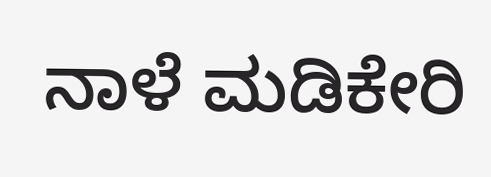ನಾಳೆ ಮಡಿಕೇರಿ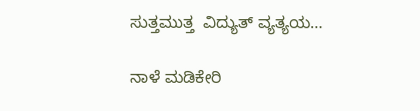ಸುತ್ತಮುತ್ತ  ವಿದ್ಯುತ್‌ ವ್ಯತ್ಯಯ…

ನಾಳೆ ಮಡಿಕೇರಿ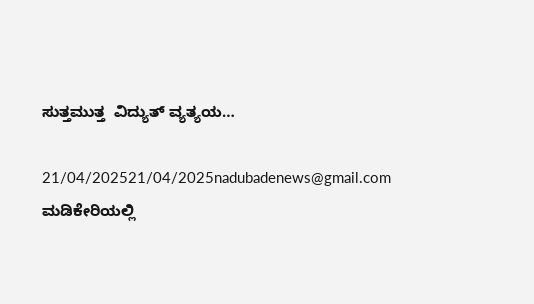ಸುತ್ತಮುತ್ತ  ವಿದ್ಯುತ್‌ ವ್ಯತ್ಯಯ…

21/04/202521/04/2025nadubadenews@gmail.com
ಮಡಿಕೇರಿಯಲ್ಲಿ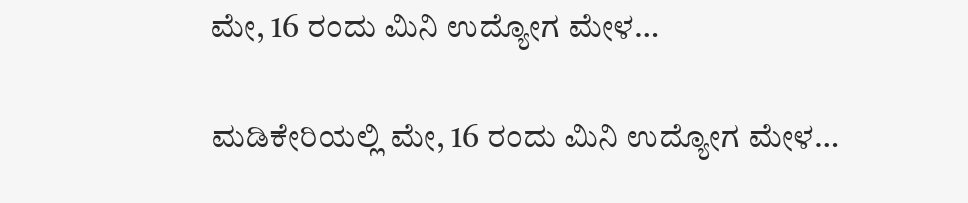ಮೇ, 16 ರಂದು ಮಿನಿ ಉದ್ಯೋಗ ಮೇಳ…

ಮಡಿಕೇರಿಯಲ್ಲಿ ಮೇ, 16 ರಂದು ಮಿನಿ ಉದ್ಯೋಗ ಮೇಳ…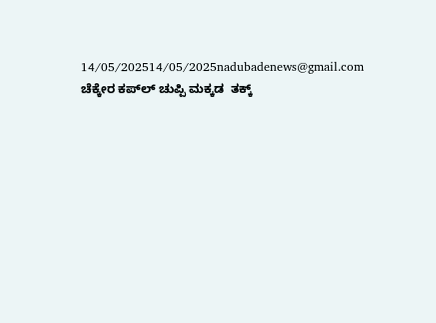14/05/202514/05/2025nadubadenews@gmail.com
ಚೆಕ್ಕೇರ ಕಪ್‌ಲ್ ಚುಪ್ಪಿ ಮಕ್ಕಡ‌ ‌ ತಕ್ಕ್‌‌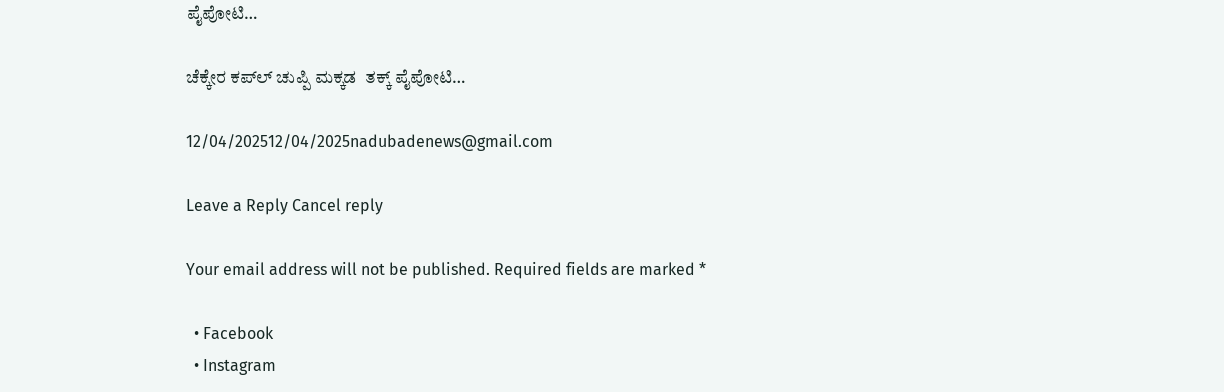ಪೈಪೋಟಿ…

ಚೆಕ್ಕೇರ ಕಪ್‌ಲ್ ಚುಪ್ಪಿ ಮಕ್ಕಡ‌ ‌ ತಕ್ಕ್‌‌ ಪೈಪೋಟಿ…

12/04/202512/04/2025nadubadenews@gmail.com

Leave a Reply Cancel reply

Your email address will not be published. Required fields are marked *

  • Facebook
  • Instagram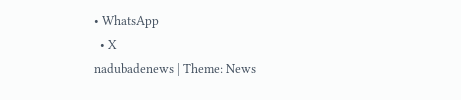• WhatsApp
  • X
nadubadenews | Theme: News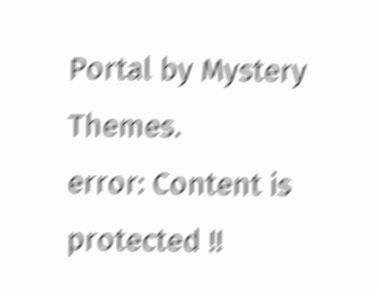Portal by Mystery Themes.
error: Content is protected !!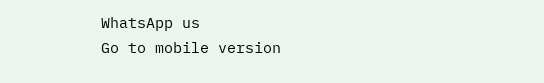WhatsApp us
Go to mobile version